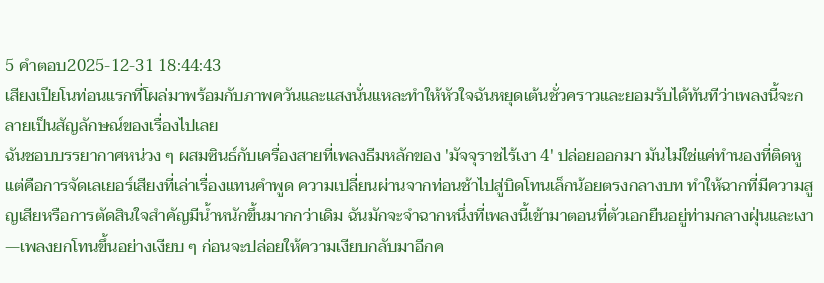5 คำตอบ2025-12-31 18:44:43
เสียงเปียโนท่อนแรกที่โผล่มาพร้อมกับภาพควันและแสงนั่นแหละทำให้หัวใจฉันหยุดเต้นชั่วคราวและยอมรับได้ทันทีว่าเพลงนี้จะกลายเป็นสัญลักษณ์ของเรื่องไปเลย
ฉันชอบบรรยากาศหน่วง ๆ ผสมซินธ์กับเครื่องสายที่เพลงธีมหลักของ 'มัจจุราชไร้เงา 4' ปล่อยออกมา มันไม่ใช่แค่ทำนองที่ติดหู แต่คือการจัดเลเยอร์เสียงที่เล่าเรื่องแทนคำพูด ความเปลี่ยนผ่านจากท่อนช้าไปสู่บิดโทนเล็กน้อยตรงกลางบท ทำให้ฉากที่มีความสูญเสียหรือการตัดสินใจสำคัญมีน้ำหนักขึ้นมากกว่าเดิม ฉันมักจะจำฉากหนึ่งที่เพลงนี้เข้ามาตอนที่ตัวเอกยืนอยู่ท่ามกลางฝุ่นและเงา—เพลงยกโทนขึ้นอย่างเงียบ ๆ ก่อนจะปล่อยให้ความเงียบกลับมาอีกค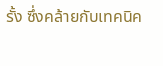รั้ง ซึ่งคล้ายกับเทคนิค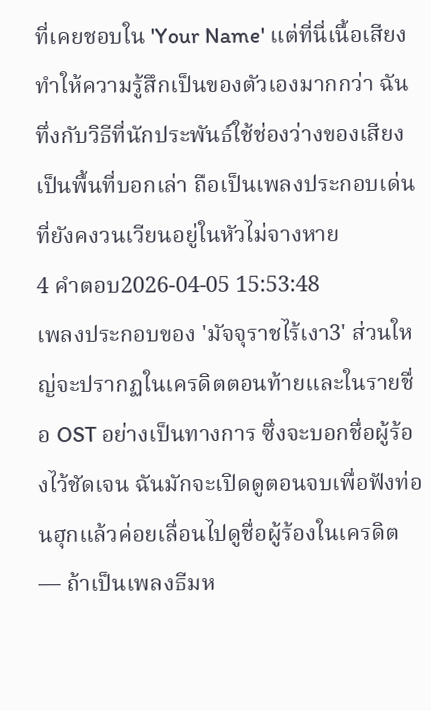ที่เคยชอบใน 'Your Name' แต่ที่นี่เนื้อเสียงทำให้ความรู้สึกเป็นของตัวเองมากกว่า ฉันทึ่งกับวิธีที่นักประพันธ์ใช้ช่องว่างของเสียงเป็นพื้นที่บอกเล่า ถือเป็นเพลงประกอบเด่นที่ยังคงวนเวียนอยู่ในหัวไม่จางหาย
4 คำตอบ2026-04-05 15:53:48
เพลงประกอบของ 'มัจจุราชไร้เงา3' ส่วนใหญ่จะปรากฏในเครดิตตอนท้ายและในรายชื่อ OST อย่างเป็นทางการ ซึ่งจะบอกชื่อผู้ร้องไว้ชัดเจน ฉันมักจะเปิดดูตอนจบเพื่อฟังท่อนฮุกแล้วค่อยเลื่อนไปดูชื่อผู้ร้องในเครดิต — ถ้าเป็นเพลงธีมห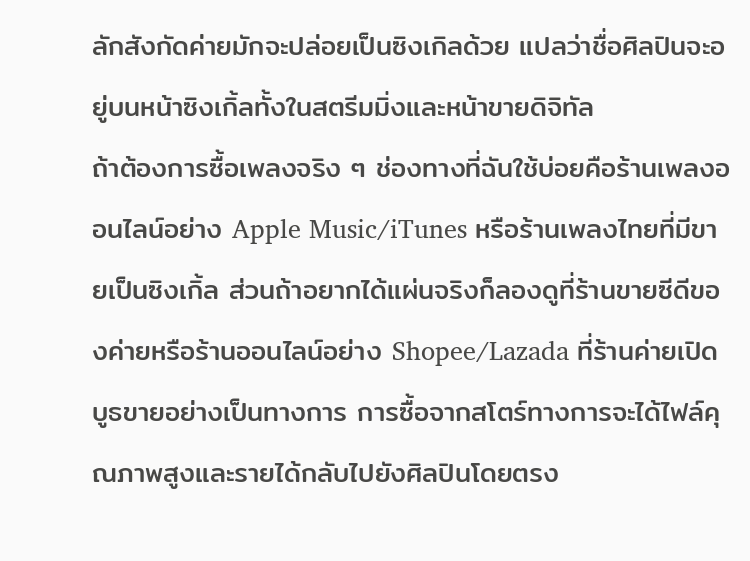ลักสังกัดค่ายมักจะปล่อยเป็นซิงเกิลด้วย แปลว่าชื่อศิลปินจะอยู่บนหน้าซิงเกิ้ลทั้งในสตรีมมิ่งและหน้าขายดิจิทัล
ถ้าต้องการซื้อเพลงจริง ๆ ช่องทางที่ฉันใช้บ่อยคือร้านเพลงออนไลน์อย่าง Apple Music/iTunes หรือร้านเพลงไทยที่มีขายเป็นซิงเกิ้ล ส่วนถ้าอยากได้แผ่นจริงก็ลองดูที่ร้านขายซีดีของค่ายหรือร้านออนไลน์อย่าง Shopee/Lazada ที่ร้านค่ายเปิดบูธขายอย่างเป็นทางการ การซื้อจากสโตร์ทางการจะได้ไฟล์คุณภาพสูงและรายได้กลับไปยังศิลปินโดยตรง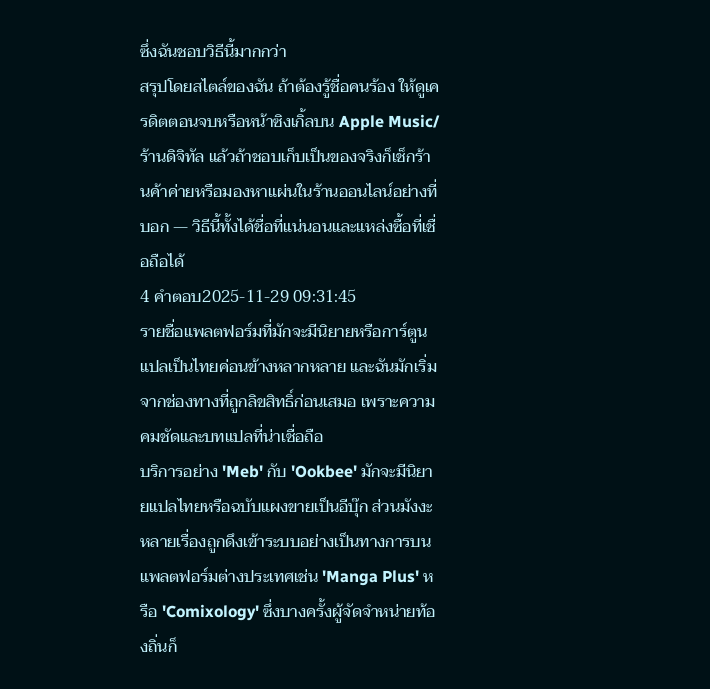ซึ่งฉันชอบวิธีนี้มากกว่า
สรุปโดยสไตล์ของฉัน ถ้าต้องรู้ชื่อคนร้อง ให้ดูเครดิตตอนจบหรือหน้าซิงเกิ้ลบน Apple Music/ร้านดิจิทัล แล้วถ้าชอบเก็บเป็นของจริงก็เช็กร้านค้าค่ายหรือมองหาแผ่นในร้านออนไลน์อย่างที่บอก — วิธีนี้ทั้งได้ชื่อที่แน่นอนและแหล่งซื้อที่เชื่อถือได้
4 คำตอบ2025-11-29 09:31:45
รายชื่อแพลตฟอร์มที่มักจะมีนิยายหรือการ์ตูนแปลเป็นไทยค่อนข้างหลากหลาย และฉันมักเริ่มจากช่องทางที่ถูกลิขสิทธิ์ก่อนเสมอ เพราะความคมชัดและบทแปลที่น่าเชื่อถือ
บริการอย่าง 'Meb' กับ 'Ookbee' มักจะมีนิยายแปลไทยหรือฉบับแผงขายเป็นอีบุ๊ก ส่วนมังงะหลายเรื่องถูกดึงเข้าระบบอย่างเป็นทางการบนแพลตฟอร์มต่างประเทศเช่น 'Manga Plus' หรือ 'Comixology' ซึ่งบางครั้งผู้จัดจำหน่ายท้องถิ่นก็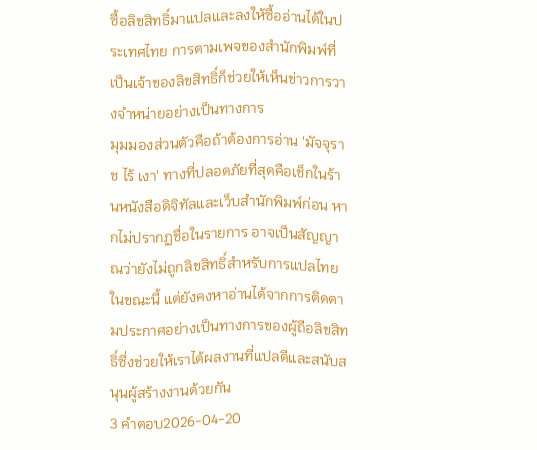ซื้อลิขสิทธิ์มาแปลและลงให้ซื้ออ่านได้ในประเทศไทย การตามเพจของสำนักพิมพ์ที่เป็นเจ้าของลิขสิทธิ์ก็ช่วยให้เห็นข่าวการวางจำหน่ายอย่างเป็นทางการ
มุมมองส่วนตัวคือถ้าต้องการอ่าน 'มัจจุราช ไร้ เงา' ทางที่ปลอดภัยที่สุดคือเช็กในร้านหนังสือดิจิทัลและเว็บสำนักพิมพ์ก่อน หากไม่ปรากฏชื่อในรายการ อาจเป็นสัญญาณว่ายังไม่ถูกลิขสิทธิ์สำหรับการแปลไทยในขณะนี้ แต่ยังคงหาอ่านได้จากการติดตามประกาศอย่างเป็นทางการของผู้ถือลิขสิทธิ์ซึ่งช่วยให้เราได้ผลงานที่แปลดีและสนับสนุนผู้สร้างงานด้วยกัน
3 คำตอบ2026-04-20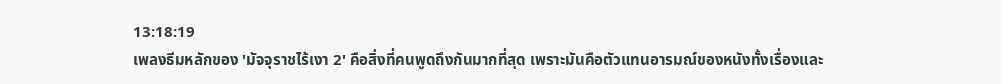13:18:19
เพลงธีมหลักของ 'มัจจุราชไร้เงา 2' คือสิ่งที่คนพูดถึงกันมากที่สุด เพราะมันคือตัวแทนอารมณ์ของหนังทั้งเรื่องและ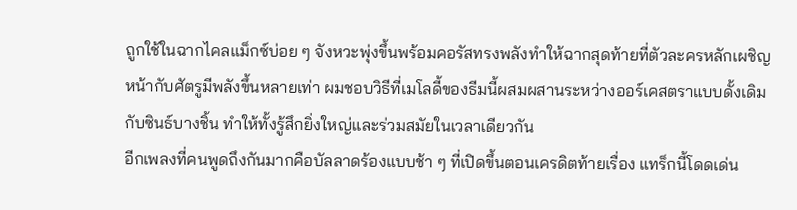ถูกใช้ในฉากไคลแม็กซ์บ่อย ๆ จังหวะพุ่งขึ้นพร้อมคอรัสทรงพลังทำให้ฉากสุดท้ายที่ตัวละครหลักเผชิญหน้ากับศัตรูมีพลังขึ้นหลายเท่า ผมชอบวิธีที่เมโลดี้ของธีมนี้ผสมผสานระหว่างออร์เคสตราแบบดั้งเดิมกับซินธ์บางชิ้น ทำให้ทั้งรู้สึกยิ่งใหญ่และร่วมสมัยในเวลาเดียวกัน
อีกเพลงที่คนพูดถึงกันมากคือบัลลาดร้องแบบช้า ๆ ที่เปิดขึ้นตอนเครดิตท้ายเรื่อง แทร็กนี้โดดเด่น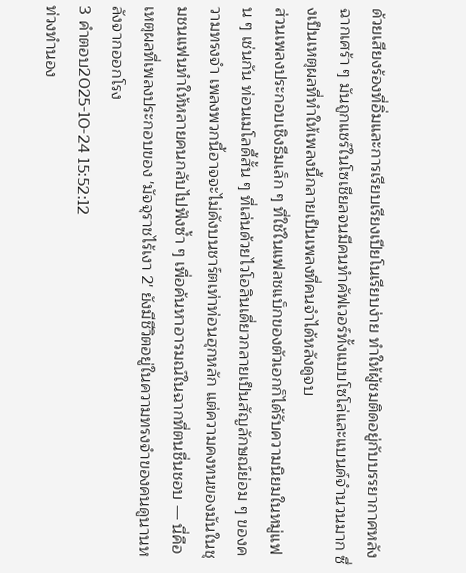ด้วยเสียงร้องที่อิ่มและการเรียบเรียงเปียโนเรียบง่าย ทำให้ผู้ชมติดอยู่กับบรรยากาศหลังฉากเศร้า ๆ มันถูกแชร์ในโซเชียลจนมีคนทำคัฟเวอร์ทั้งแบบโซโล่และแบนด์จำนวนมาก ซึ่งเป็นเหตุผลที่ทำให้เพลงนี้กลายเป็นเพลงที่คนจำได้หลังดูจบ
ส่วนเพลงประกอบเชิงธีมเล็ก ๆ ที่ใช้ในแฟลชแบ็กของตัวเอกก็ได้รับความนิยมในหมู่แฟน ๆ เช่นกัน ท่อนเมโลดี้สั้น ๆ ที่เล่นด้วยไวโอลินเดี่ยวกลายเป็นสัญลักษณ์ย่อม ๆ ของความทรงจำ เพลงพวกนี้อาจจะไม่ดังบนชาร์ตเท่าท่อนฮุกหลัก แต่ความคงทนของมันในชุมชนแฟนทำให้หลายคนกลับไปฟังซ้ำ ๆ เพื่อค้นหาอารมณ์ในฉากที่ตนชื่นชอบ — นี่คือเหตุผลที่เพลงประกอบของ 'มัจจุราชไร้เงา 2' ยังมีชีวิตอยู่ในความทรงจำของคนดูนานหลังจากออกโรง
3 คำตอบ2025-10-24 15:52:12
ท่วงทำนอง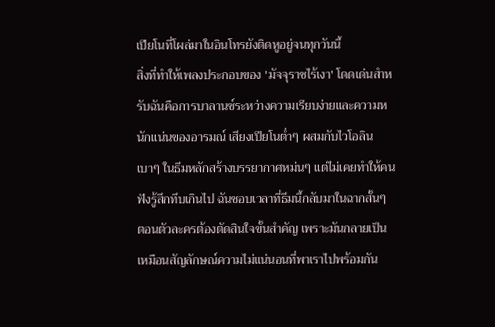เปียโนที่โผล่มาในอินโทรยังติดหูอยู่จนทุกวันนี้
สิ่งที่ทำให้เพลงประกอบของ 'มัจจุราชไร้เงา' โดดเด่นสำหรับฉันคือการบาลานซ์ระหว่างความเรียบง่ายและความหนักแน่นของอารมณ์ เสียงเปียโนต่ำๆ ผสมกับไวโอลินเบาๆ ในธีมหลักสร้างบรรยากาศหม่นๆ แต่ไม่เคยทำให้คนฟังรู้สึกทึบเกินไป ฉันชอบเวลาที่ธีมนี้กลับมาในฉากสั้นๆ ตอนตัวละครต้องตัดสินใจขั้นสำคัญ เพราะมันกลายเป็นเหมือนสัญลักษณ์ความไม่แน่นอนที่พาเราไปพร้อมกัน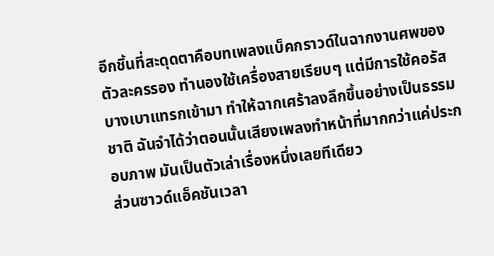อีกชิ้นที่สะดุดตาคือบทเพลงแบ็คกราวด์ในฉากงานศพของตัวละครรอง ทำนองใช้เครื่องสายเรียบๆ แต่มีการใช้คอรัสบางเบาแทรกเข้ามา ทำให้ฉากเศร้าลงลึกขึ้นอย่างเป็นธรรมชาติ ฉันจำได้ว่าตอนนั้นเสียงเพลงทำหน้าที่มากกว่าแค่ประกอบภาพ มันเป็นตัวเล่าเรื่องหนึ่งเลยทีเดียว
ส่วนซาวด์แอ็คชันเวลา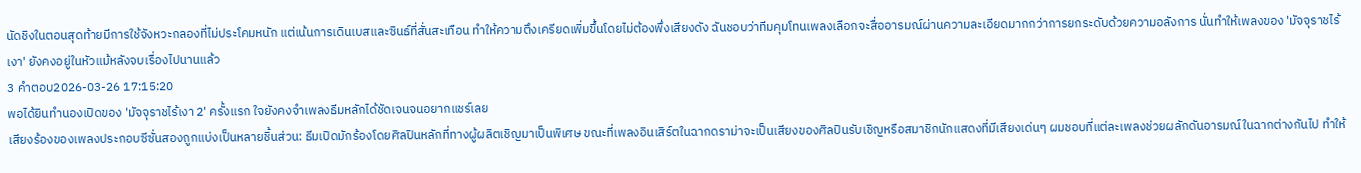นัดชิงในตอนสุดท้ายมีการใช้จังหวะกลองที่ไม่ประโคมหนัก แต่เน้นการเดินเบสและซินธ์ที่สั่นสะเทือน ทำให้ความตึงเครียดเพิ่มขึ้นโดยไม่ต้องพึ่งเสียงดัง ฉันชอบว่าทีมคุมโทนเพลงเลือกจะสื่ออารมณ์ผ่านความละเอียดมากกว่าการยกระดับด้วยความอลังการ นั่นทำให้เพลงของ 'มัจจุราชไร้เงา' ยังคงอยู่ในหัวแม้หลังจบเรื่องไปนานแล้ว
3 คำตอบ2026-03-26 17:15:20
พอได้ยินทำนองเปิดของ 'มัจจุราชไร้เงา 2' ครั้งแรก ใจยังคงจำเพลงธีมหลักได้ชัดเจนจนอยากแชร์เลย
เสียงร้องของเพลงประกอบซีซั่นสองถูกแบ่งเป็นหลายชิ้นส่วน: ธีมเปิดมักร้องโดยศิลปินหลักที่ทางผู้ผลิตเชิญมาเป็นพิเศษ ขณะที่เพลงอินเสิร์ตในฉากดราม่าจะเป็นเสียงของศิลปินรับเชิญหรือสมาชิกนักแสดงที่มีเสียงเด่นๆ ผมชอบที่แต่ละเพลงช่วยผลักดันอารมณ์ในฉากต่างกันไป ทำให้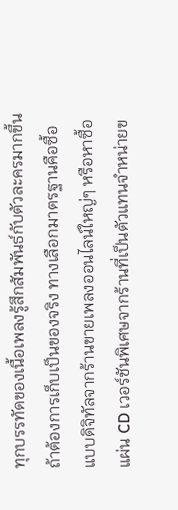ทุกบรรทัดของเนื้อเพลงรู้สึกสัมพันธ์กับตัวละครมากขึ้น
ถ้าต้องการเก็บเป็นของจริง ทางเลือกมาตรฐานคือซื้อแบบดิจิทัลจากร้านขายเพลงออนไลน์ใหญ่ๆ หรือหาซื้อแผ่น CD เวอร์ชันพิเศษจากร้านที่เป็นตัวแทนจำหน่ายข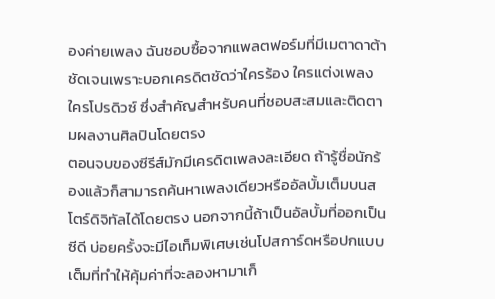องค่ายเพลง ฉันชอบซื้อจากแพลตฟอร์มที่มีเมตาดาต้าชัดเจนเพราะบอกเครดิตชัดว่าใครร้อง ใครแต่งเพลง ใครโปรดิวซ์ ซึ่งสำคัญสำหรับคนที่ชอบสะสมและติดตามผลงานศิลปินโดยตรง
ตอนจบของซีรีส์มักมีเครดิตเพลงละเอียด ถ้ารู้ชื่อนักร้องแล้วก็สามารถค้นหาเพลงเดียวหรืออัลบั้มเต็มบนสโตร์ดิจิทัลได้โดยตรง นอกจากนี้ถ้าเป็นอัลบั้มที่ออกเป็นซีดี บ่อยครั้งจะมีไอเท็มพิเศษเช่นโปสการ์ดหรือปกแบบเต็มที่ทำให้คุ้มค่าที่จะลองหามาเก็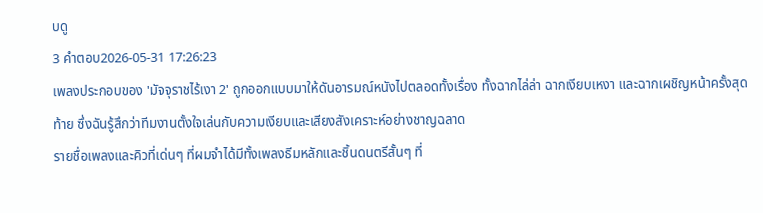บดู
3 คำตอบ2026-05-31 17:26:23
เพลงประกอบของ 'มัจจุราชไร้เงา 2' ถูกออกแบบมาให้ดันอารมณ์หนังไปตลอดทั้งเรื่อง ทั้งฉากไล่ล่า ฉากเงียบเหงา และฉากเผชิญหน้าครั้งสุดท้าย ซึ่งฉันรู้สึกว่าทีมงานตั้งใจเล่นกับความเงียบและเสียงสังเคราะห์อย่างชาญฉลาด
รายชื่อเพลงและคิวที่เด่นๆ ที่ผมจำได้มีทั้งเพลงธีมหลักและชิ้นดนตรีสั้นๆ ที่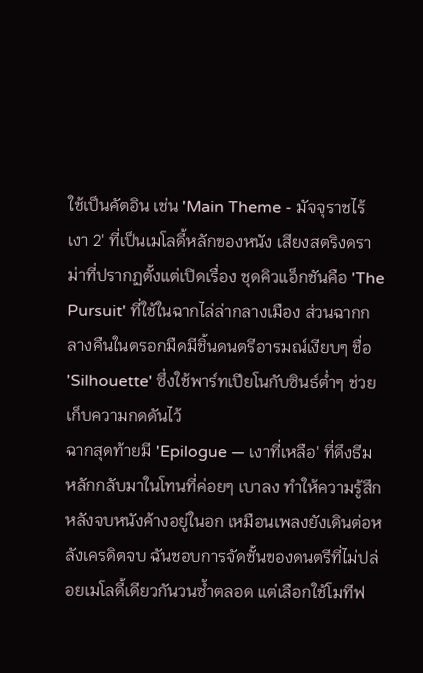ใช้เป็นคัตอิน เช่น 'Main Theme - มัจจุราชไร้เงา 2' ที่เป็นเมโลดี้หลักของหนัง เสียงสตริงดราม่าที่ปรากฏตั้งแต่เปิดเรื่อง ชุดคิวแอ็กชันคือ 'The Pursuit' ที่ใช้ในฉากไล่ล่ากลางเมือง ส่วนฉากกลางคืนในตรอกมืดมีชิ้นดนตรีอารมณ์เงียบๆ ชื่อ 'Silhouette' ซึ่งใช้พาร์ทเปียโนกับซินธ์ต่ำๆ ช่วยเก็บความกดดันไว้
ฉากสุดท้ายมี 'Epilogue — เงาที่เหลือ' ที่ดึงธีมหลักกลับมาในโทนที่ค่อยๆ เบาลง ทำให้ความรู้สึกหลังจบหนังค้างอยู่ในอก เหมือนเพลงยังเดินต่อหลังเครดิตจบ ฉันชอบการจัดชั้นของดนตรีที่ไม่ปล่อยเมโลดี้เดียวกันวนซ้ำตลอด แต่เลือกใช้โมทีฟ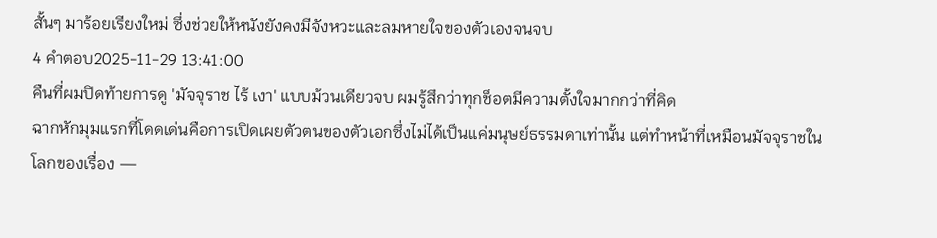สั้นๆ มาร้อยเรียงใหม่ ซึ่งช่วยให้หนังยังคงมีจังหวะและลมหายใจของตัวเองจนจบ
4 คำตอบ2025-11-29 13:41:00
คืนที่ผมปิดท้ายการดู 'มัจจุราช ไร้ เงา' แบบม้วนเดียวจบ ผมรู้สึกว่าทุกช็อตมีความตั้งใจมากกว่าที่คิด
ฉากหักมุมแรกที่โดดเด่นคือการเปิดเผยตัวตนของตัวเอกซึ่งไม่ได้เป็นแค่มนุษย์ธรรมดาเท่านั้น แต่ทำหน้าที่เหมือนมัจจุราชในโลกของเรื่อง —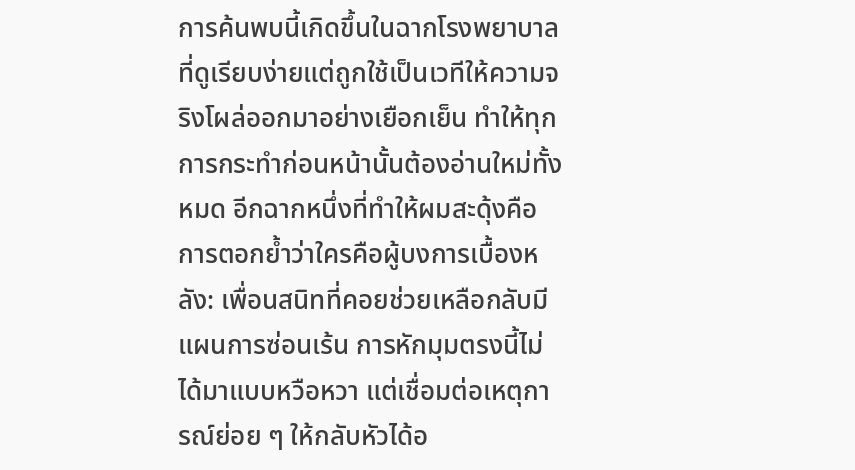การค้นพบนี้เกิดขึ้นในฉากโรงพยาบาลที่ดูเรียบง่ายแต่ถูกใช้เป็นเวทีให้ความจริงโผล่ออกมาอย่างเยือกเย็น ทำให้ทุกการกระทำก่อนหน้านั้นต้องอ่านใหม่ทั้งหมด อีกฉากหนึ่งที่ทำให้ผมสะดุ้งคือการตอกย้ำว่าใครคือผู้บงการเบื้องหลัง: เพื่อนสนิทที่คอยช่วยเหลือกลับมีแผนการซ่อนเร้น การหักมุมตรงนี้ไม่ได้มาแบบหวือหวา แต่เชื่อมต่อเหตุการณ์ย่อย ๆ ให้กลับหัวได้อ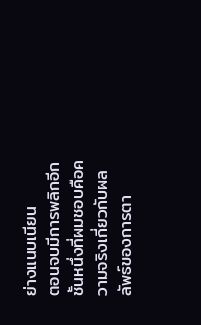ย่างแนบเนียน
ตอนจบมีการพลิกอีกชั้นหนึ่งที่ผมชอบคือความจริงเกี่ยวกับผลลัพธ์ของการตา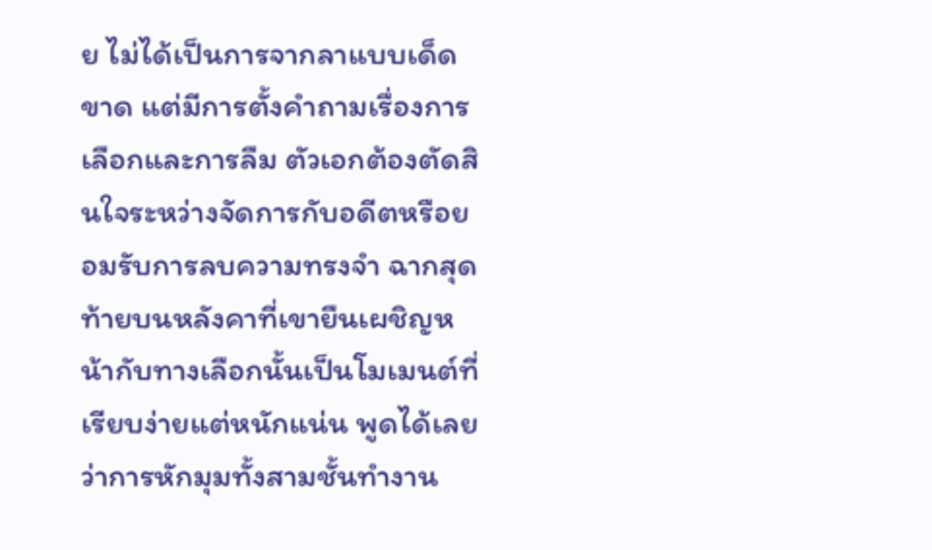ย ไม่ได้เป็นการจากลาแบบเด็ดขาด แต่มีการตั้งคำถามเรื่องการเลือกและการลืม ตัวเอกต้องตัดสินใจระหว่างจัดการกับอดีตหรือยอมรับการลบความทรงจำ ฉากสุดท้ายบนหลังคาที่เขายืนเผชิญหน้ากับทางเลือกนั้นเป็นโมเมนต์ที่เรียบง่ายแต่หนักแน่น พูดได้เลยว่าการหักมุมทั้งสามชั้นทำงาน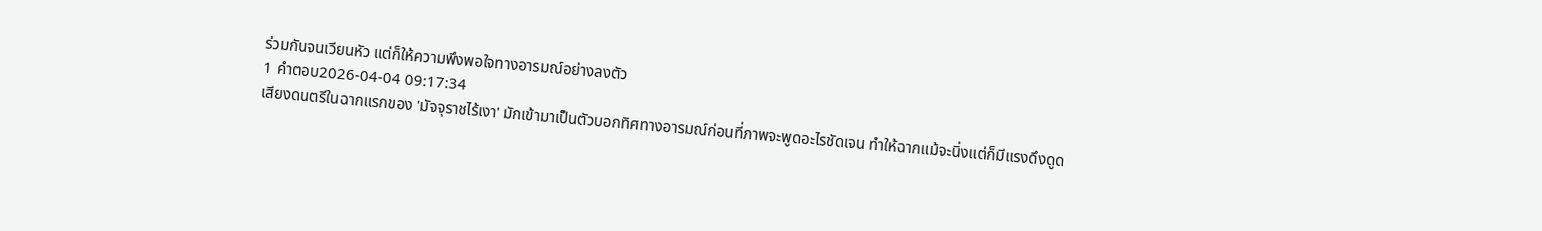ร่วมกันจนเวียนหัว แต่ก็ให้ความพึงพอใจทางอารมณ์อย่างลงตัว
1 คำตอบ2026-04-04 09:17:34
เสียงดนตรีในฉากแรกของ 'มัจจุราชไร้เงา' มักเข้ามาเป็นตัวบอกทิศทางอารมณ์ก่อนที่ภาพจะพูดอะไรชัดเจน ทำให้ฉากแม้จะนิ่งแต่ก็มีแรงดึงดูด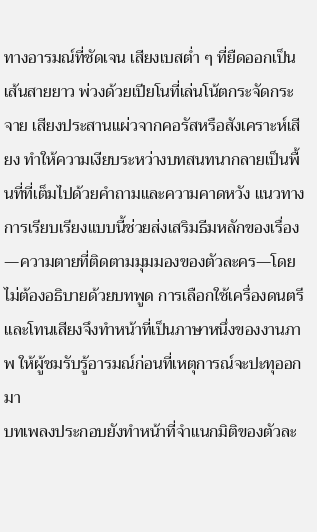ทางอารมณ์ที่ชัดเจน เสียงเบสต่ำ ๆ ที่ยืดออกเป็นเส้นสายยาว พ่วงด้วยเปียโนที่เล่นโน้ตกระจัดกระจาย เสียงประสานแผ่วจากคอรัสหรือสังเคราะห์เสียง ทำให้ความเงียบระหว่างบทสนทนากลายเป็นพื้นที่ที่เต็มไปด้วยคำถามและความคาดหวัง แนวทางการเรียบเรียงแบบนี้ช่วยส่งเสริมธีมหลักของเรื่อง—ความตายที่ติดตามมุมมองของตัวละคร—โดยไม่ต้องอธิบายด้วยบทพูด การเลือกใช้เครื่องดนตรีและโทนเสียงจึงทำหน้าที่เป็นภาษาหนึ่งของงานภาพ ให้ผู้ชมรับรู้อารมณ์ก่อนที่เหตุการณ์จะปะทุออกมา
บทเพลงประกอบยังทำหน้าที่จำแนกมิติของตัวละ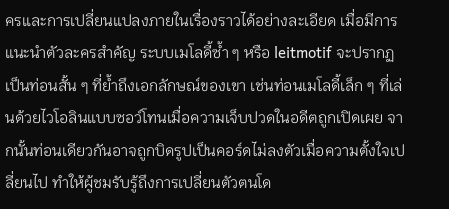ครและการเปลี่ยนแปลงภายในเรื่องราวได้อย่างละเอียด เมื่อมีการแนะนำตัวละครสำคัญ ระบบเมโลดี้ซ้ำ ๆ หรือ leitmotif จะปรากฏเป็นท่อนสั้น ๆ ที่ย้ำถึงเอกลักษณ์ของเขา เช่นท่อนเมโลดี้เล็ก ๆ ที่เล่นด้วยไวโอลินแบบซอว์โทนเมื่อความเจ็บปวดในอดีตถูกเปิดเผย จากนั้นท่อนเดียวกันอาจถูกบิดรูปเป็นคอร์ดไม่ลงตัวเมื่อความตั้งใจเปลี่ยนไป ทำให้ผู้ชมรับรู้ถึงการเปลี่ยนตัวตนโด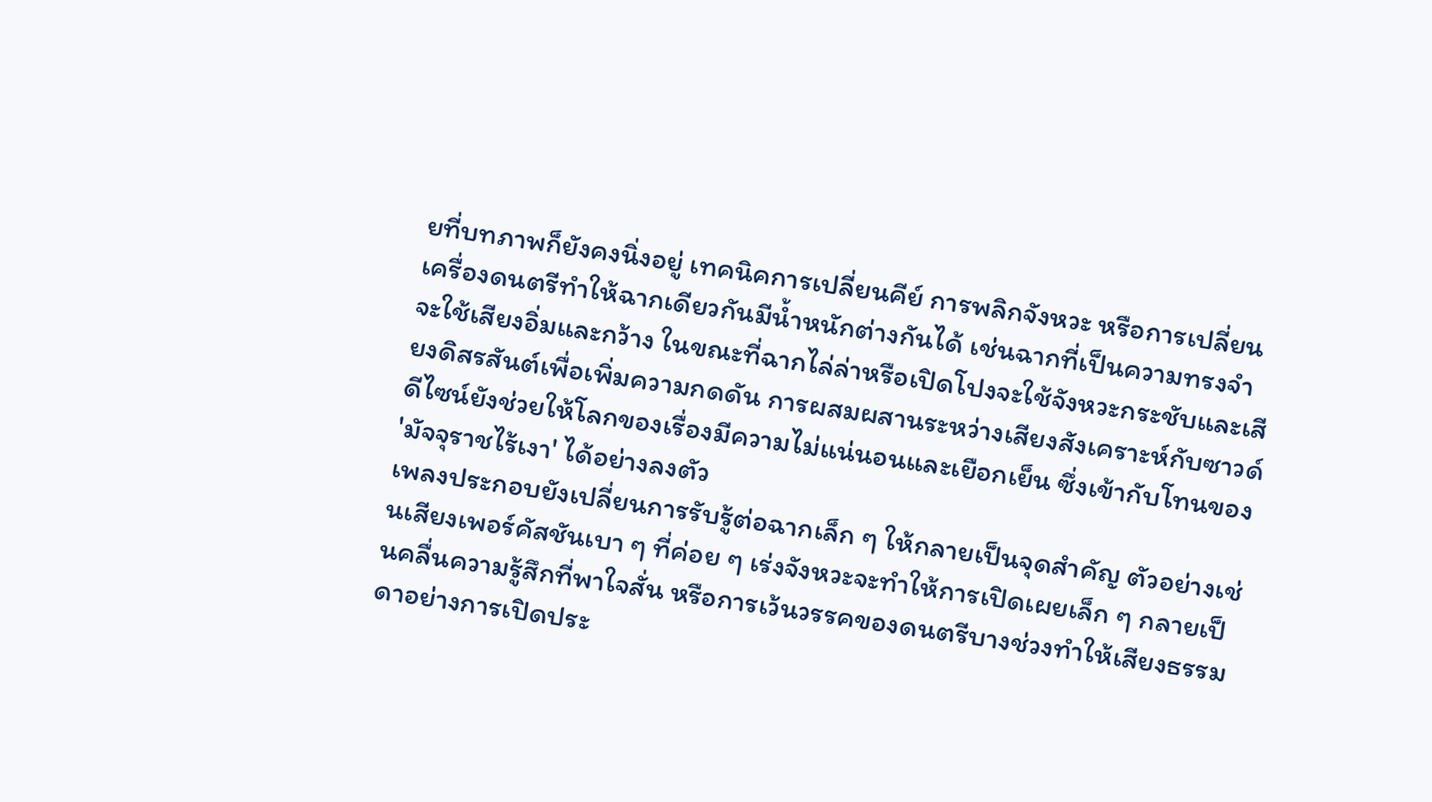ยที่บทภาพก็ยังคงนิ่งอยู่ เทคนิคการเปลี่ยนคีย์ การพลิกจังหวะ หรือการเปลี่ยนเครื่องดนตรีทำให้ฉากเดียวกันมีน้ำหนักต่างกันได้ เช่นฉากที่เป็นความทรงจำจะใช้เสียงอิ่มและกว้าง ในขณะที่ฉากไล่ล่าหรือเปิดโปงจะใช้จังหวะกระชับและเสียงดิสรสันต์เพื่อเพิ่มความกดดัน การผสมผสานระหว่างเสียงสังเคราะห์กับซาวด์ดีไซน์ยังช่วยให้โลกของเรื่องมีความไม่แน่นอนและเยือกเย็น ซึ่งเข้ากับโทนของ 'มัจจุราชไร้เงา' ได้อย่างลงตัว
เพลงประกอบยังเปลี่ยนการรับรู้ต่อฉากเล็ก ๆ ให้กลายเป็นจุดสำคัญ ตัวอย่างเช่นเสียงเพอร์คัสชันเบา ๆ ที่ค่อย ๆ เร่งจังหวะจะทำให้การเปิดเผยเล็ก ๆ กลายเป็นคลื่นความรู้สึกที่พาใจสั่น หรือการเว้นวรรคของดนตรีบางช่วงทำให้เสียงธรรมดาอย่างการเปิดประ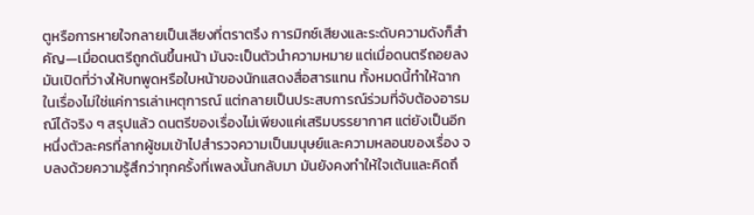ตูหรือการหายใจกลายเป็นเสียงที่ตราตรึง การมิกซ์เสียงและระดับความดังก็สำคัญ—เมื่อดนตรีถูกดันขึ้นหน้า มันจะเป็นตัวนำความหมาย แต่เมื่อดนตรีถอยลง มันเปิดที่ว่างให้บทพูดหรือใบหน้าของนักแสดงสื่อสารแทน ทั้งหมดนี้ทำให้ฉากในเรื่องไม่ใช่แค่การเล่าเหตุการณ์ แต่กลายเป็นประสบการณ์ร่วมที่จับต้องอารมณ์ได้จริง ๆ สรุปแล้ว ดนตรีของเรื่องไม่เพียงแค่เสริมบรรยากาศ แต่ยังเป็นอีกหนึ่งตัวละครที่ลากผู้ชมเข้าไปสำรวจความเป็นมนุษย์และความหลอนของเรื่อง จบลงด้วยความรู้สึกว่าทุกครั้งที่เพลงนั้นกลับมา มันยังคงทำให้ใจเต้นและคิดถึ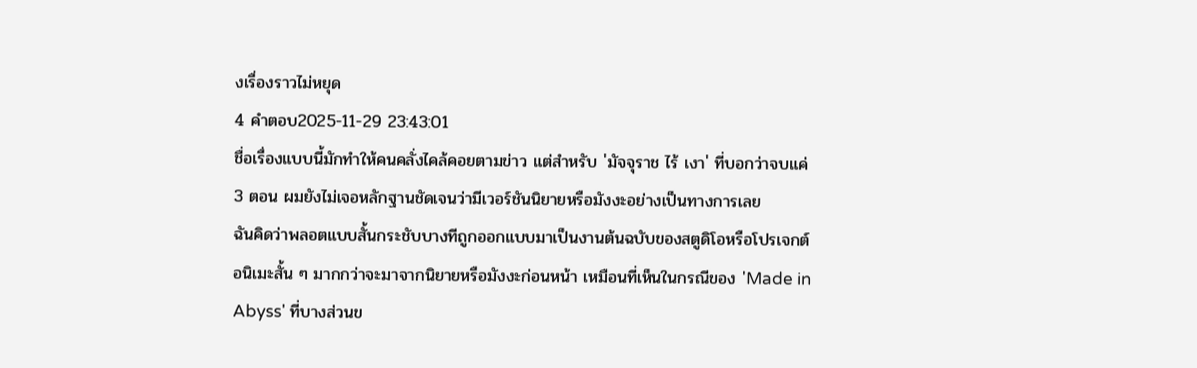งเรื่องราวไม่หยุด
4 คำตอบ2025-11-29 23:43:01
ชื่อเรื่องแบบนี้มักทำให้คนคลั่งไคล้คอยตามข่าว แต่สำหรับ 'มัจจุราช ไร้ เงา' ที่บอกว่าจบแค่ 3 ตอน ผมยังไม่เจอหลักฐานชัดเจนว่ามีเวอร์ชันนิยายหรือมังงะอย่างเป็นทางการเลย
ฉันคิดว่าพลอตแบบสั้นกระชับบางทีถูกออกแบบมาเป็นงานต้นฉบับของสตูดิโอหรือโปรเจกต์อนิเมะสั้น ๆ มากกว่าจะมาจากนิยายหรือมังงะก่อนหน้า เหมือนที่เห็นในกรณีของ 'Made in Abyss' ที่บางส่วนข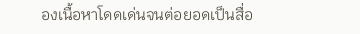องเนื้อหาโดดเด่นจนต่อยอดเป็นสื่อ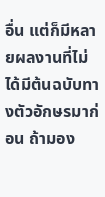อื่น แต่ก็มีหลายผลงานที่ไม่ได้มีต้นฉบับทางตัวอักษรมาก่อน ถ้ามอง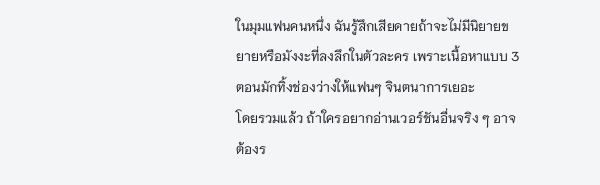ในมุมแฟนคนหนึ่ง ฉันรู้สึกเสียดายถ้าจะไม่มีนิยายขยายหรือมังงะที่ลงลึกในตัวละคร เพราะเนื้อหาแบบ 3 ตอนมักทิ้งช่องว่างให้แฟนๆ จินตนาการเยอะ
โดยรวมแล้ว ถ้าใครอยากอ่านเวอร์ชันอื่นจริง ๆ อาจต้องร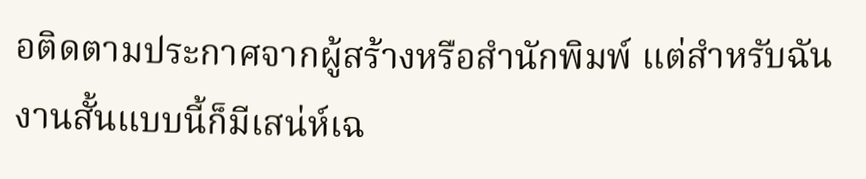อติดตามประกาศจากผู้สร้างหรือสำนักพิมพ์ แต่สำหรับฉัน งานสั้นแบบนี้ก็มีเสน่ห์เฉ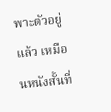พาะตัวอยู่แล้ว เหมือนหนังสั้นที่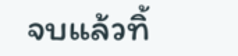จบแล้วทิ้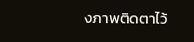งภาพติดตาไว้